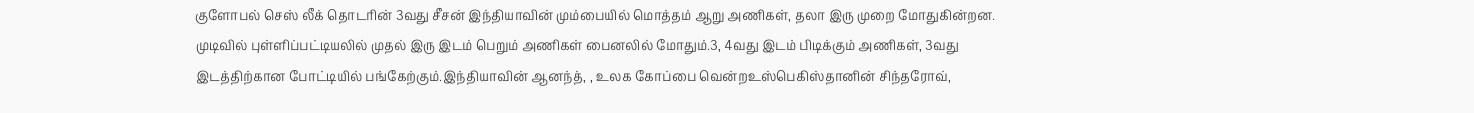குளோபல் செஸ் லீக் தொடரின் 3வது சீசன் இந்தியாவின் மும்பையில் மொத்தம் ஆறு அணிகள், தலா இரு முறை மோதுகின்றன. முடிவில் புள்ளிப்பட்டியலில் முதல் இரு இடம் பெறும் அணிகள் பைனலில் மோதும்.3, 4வது இடம் பிடிக்கும் அணிகள், 3வது இடத்திற்கான போட்டியில் பங்கேற்கும்.இந்தியாவின் ஆனந்த், , உலக கோப்பை வென்றஉஸ்பெகிஸ்தானின் சிந்தரோவ்,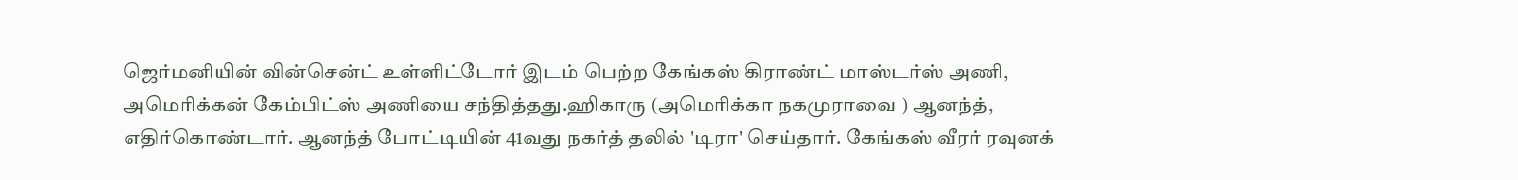ஜெர்மனியின் வின்சென்ட் உள்ளிட்டோர் இடம் பெற்ற கேங்கஸ் கிராண்ட் மாஸ்டர்ஸ் அணி, அமெரிக்கன் கேம்பிட்ஸ் அணியை சந்தித்தது.ஹிகாரு (அமெரிக்கா நகமுராவை ) ஆனந்த், எதிர்கொண்டார். ஆனந்த் போட்டியின் 41வது நகர்த் தலில் 'டிரா' செய்தார். கேங்கஸ் வீரர் ரவுனக்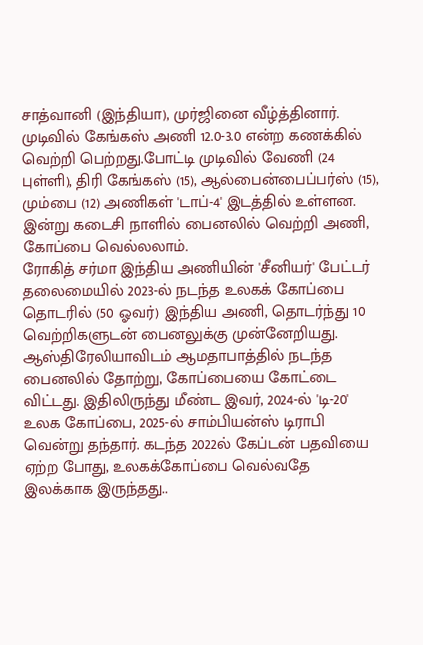சாத்வானி (இந்தியா), முர்ஜினை வீழ்த்தினார். முடிவில் கேங்கஸ் அணி 12.0-3.0 என்ற கணக்கில் வெற்றி பெற்றது.போட்டி முடிவில் வேணி (24 புள்ளி), திரி கேங்கஸ் (15), ஆல்பைன்பைப்பர்ஸ் (15), மும்பை (12) அணிகள் 'டாப்-4' இடத்தில் உள்ளன. இன்று கடைசி நாளில் பைனலில் வெற்றி அணி, கோப்பை வெல்லலாம்.
ரோகித் சர்மா இந்திய அணியின் 'சீனியர்' பேட்டர் தலைமையில் 2023-ல் நடந்த உலகக் கோப்பை தொடரில் (50 ஓவர்) இந்திய அணி, தொடர்ந்து 10 வெற்றிகளுடன் பைனலுக்கு முன்னேறியது. ஆஸ்திரேலியாவிடம் ஆமதாபாத்தில் நடந்த பைனலில் தோற்று, கோப்பையை கோட்டை விட்டது. இதிலிருந்து மீண்ட இவர், 2024-ல் 'டி-20' உலக கோப்பை, 2025-ல் சாம்பியன்ஸ் டிராபி வென்று தந்தார். கடந்த 2022ல் கேப்டன் பதவியை ஏற்ற போது, உலகக்கோப்பை வெல்வதே இலக்காக இருந்தது..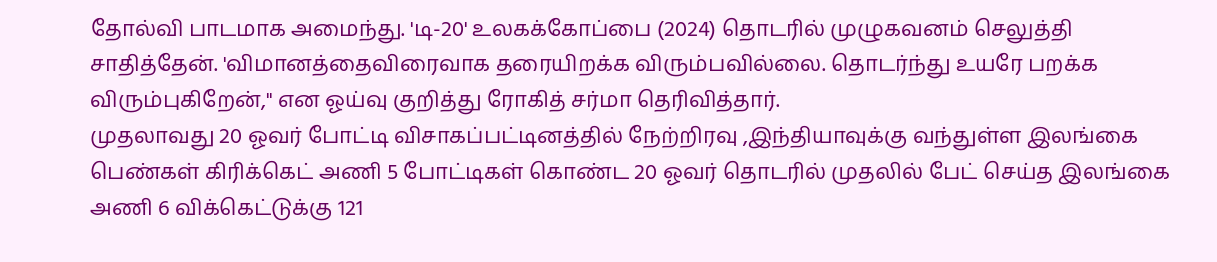தோல்வி பாடமாக அமைந்து. 'டி-20' உலகக்கோப்பை (2024) தொடரில் முழுகவனம் செலுத்தி சாதித்தேன். 'விமானத்தைவிரைவாக தரையிறக்க விரும்பவில்லை. தொடர்ந்து உயரே பறக்க விரும்புகிறேன்," என ஓய்வு குறித்து ரோகித் சர்மா தெரிவித்தார்.
முதலாவது 20 ஓவர் போட்டி விசாகப்பட்டினத்தில் நேற்றிரவு ,இந்தியாவுக்கு வந்துள்ள இலங்கை பெண்கள் கிரிக்கெட் அணி 5 போட்டிகள் கொண்ட 20 ஓவர் தொடரில் முதலில் பேட் செய்த இலங்கை அணி 6 விக்கெட்டுக்கு 121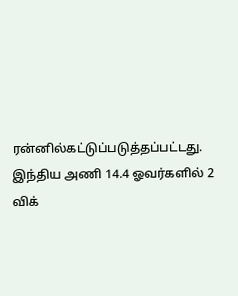ரன்னில்கட்டுப்படுத்தப்பட்டது. இந்திய அணி 14.4 ஓவர்களில் 2 விக்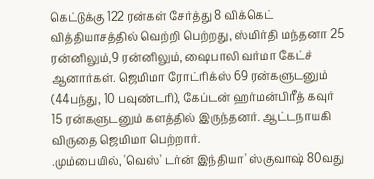கெட்டுக்கு 122 ரன்கள் சேர்த்து 8 விக்கெட் வித்தியாசத்தில் வெற்றி பெற்றது, ஸ்மிர்தி மந்தனா 25 ரன்னிலும்,9 ரன்னிலும், ஷைபாலி வர்மா கேட்ச் ஆனார்கள். ஜெமிமா ரோட்ரிக்ஸ் 69 ரன்களுடனும் (44பந்து, 10 பவுண்டரி), கேப்டன் ஹர்மன்பிரீத் கவுர் 15 ரன்களுடனும் களத்தில் இருந்தனர். ஆட்டநாயகி விருதை ஜெமிமா பெற்றார்.
.மும்பையில், 'வெஸ்' டர்ன் இந்தியா' ஸ்குவாஷ் 80வது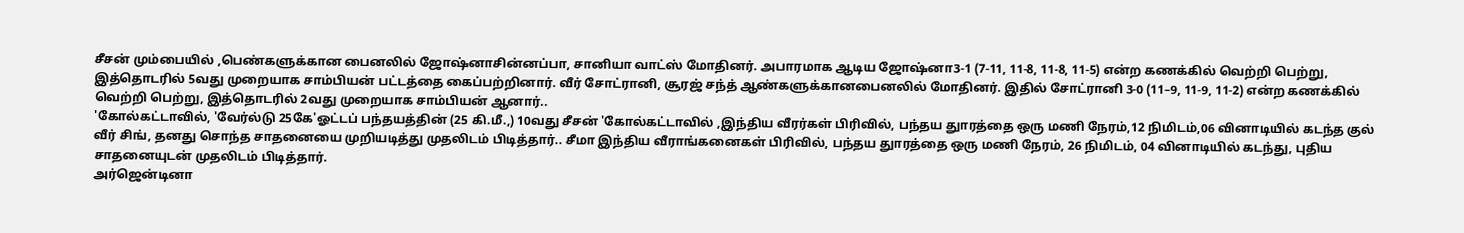சீசன் மும்பையில் ,பெண்களுக்கான பைனலில் ஜோஷ்னாசின்னப்பா, சானியா வாட்ஸ் மோதினர். அபாரமாக ஆடிய ஜோஷ்னா3-1 (7-11, 11-8, 11-8, 11-5) என்ற கணக்கில் வெற்றி பெற்று, இத்தொடரில் 5வது முறையாக சாம்பியன் பட்டத்தை கைப்பற்றினார். வீர் சோட்ரானி, சூரஜ் சந்த் ஆண்களுக்கானபைனலில் மோதினர். இதில் சோட்ரானி 3-0 (11–9, 11-9, 11-2) என்ற கணக்கில் வெற்றி பெற்று, இத்தொடரில் 2வது முறையாக சாம்பியன் ஆனார்..
'கோல்கட்டாவில், 'வேர்ல்டு 25கே'ஓட்டப் பந்தயத்தின் (25 கி.மீ.,) 10வது சீசன் 'கோல்கட்டாவில் ,இந்திய வீரர்கள் பிரிவில், பந்தய துாரத்தை ஒரு மணி நேரம்,12 நிமிடம்,06 வினாடியில் கடந்த குல் வீர் சிங், தனது சொந்த சாதனையை முறியடித்து முதலிடம் பிடித்தார்.. சீமா இந்திய வீராங்கனைகள் பிரிவில், பந்தய துாரத்தை ஒரு மணி நேரம், 26 நிமிடம், 04 வினாடியில் கடந்து, புதிய சாதனையுடன் முதலிடம் பிடித்தார்.
அர்ஜென்டினா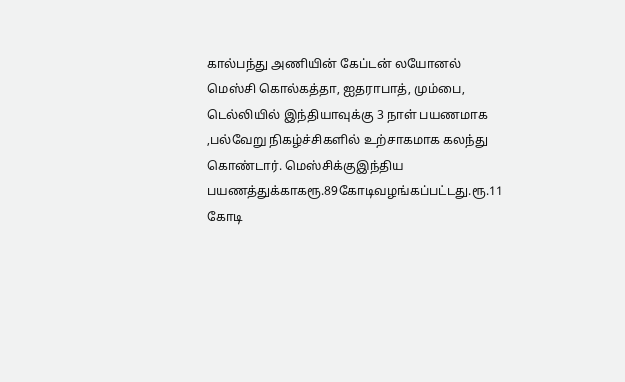கால்பந்து அணியின் கேப்டன் லயோனல் மெஸ்சி கொல்கத்தா, ஐதராபாத், மும்பை, டெல்லியில் இந்தியாவுக்கு 3 நாள் பயணமாக ,பல்வேறு நிகழ்ச்சிகளில் உற்சாகமாக கலந்து கொண்டார். மெஸ்சிக்குஇந்திய பயணத்துக்காகரூ.89கோடிவழங்கப்பட்டது.ரூ.11 கோடி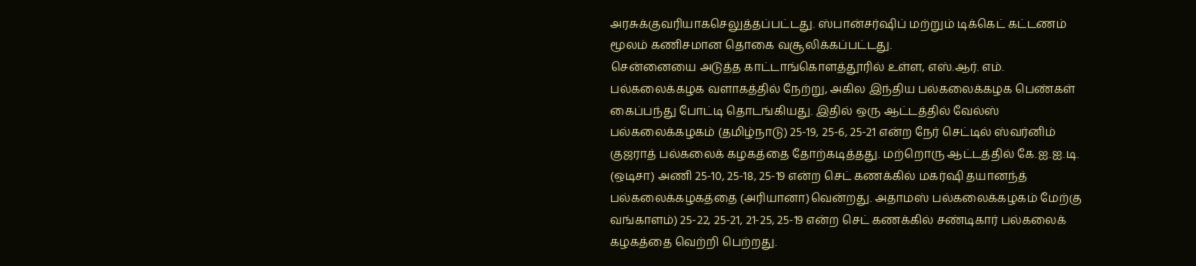அரசுக்குவரியாகசெலுத்தப்பட்டது. ஸ்பான்சர்ஷிப் மற்றும் டிக்கெட் கட்டணம் மூலம் கணிசமான தொகை வசூலிக்கப்பட்டது.
சென்னையை அடுத்த காட்டாங்கொளத்தூரில் உள்ள, எஸ்.ஆர். எம். பல்கலைக்கழக வளாகத்தில் நேற்று, அகில இந்திய பல்கலைக்கழக பெண்கள் கைப்பந்து போட்டி தொடங்கியது. இதில் ஒரு ஆட்டத்தில் வேல்ஸ் பல்கலைக்கழகம் (தமிழ்நாடு) 25-19, 25-6, 25-21 என்ற நேர் செட்டில் ஸ்வர்னிம் குஜராத் பல்கலைக் கழகத்தை தோற்கடித்தது. மற்றொரு ஆட்டத்தில் கே.ஐ.ஐ.டி. (ஒடிசா) அணி 25-10, 25-18, 25-19 என்ற செட் கணக்கில் மகர்ஷி தயானந்த் பல்கலைக்கழகத்தை (அரியானா)வென்றது. அதாமஸ் பல்கலைக்கழகம் மேற்கு வங்காளம்) 25-22, 25-21, 21-25, 25-19 என்ற செட் கணக்கில் சண்டிகார் பல்கலைக் கழகத்தை வெற்றி பெற்றது.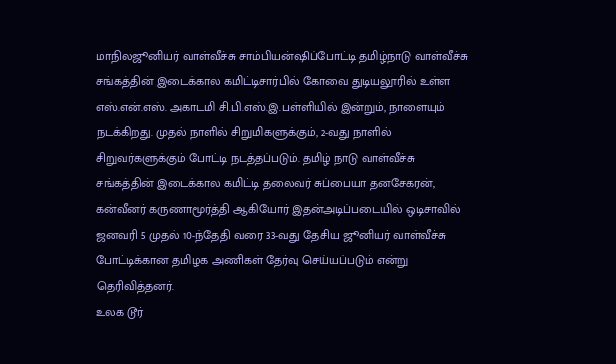மாநிலஜூனியர் வாள்வீச்சு சாம்பியன்ஷிப்போட்டி தமிழ்நாடு வாள்வீச்சு சங்கத்தின் இடைக்கால கமிட்டிசார்பில் கோவை துடியலூரில் உள்ள எஸ்.என்.எஸ். அகாடமி சி.பி.எஸ்.இ.பள்ளியில் இன்றும், நாளையும் நடக்கிறது. முதல் நாளில் சிறுமிகளுக்கும், 2-வது நாளில் சிறுவர்களுக்கும் போட்டி நடத்தப்படும். தமிழ் நாடு வாள்வீச்சு சங்கத்தின் இடைக்கால கமிட்டி தலைவர் சுப்பையா தனசேகரன், கன்வீனர் கருணாமூர்த்தி ஆகியோர் இதன்அடிப்படையில் ஒடிசாவில் ஜனவரி 5 முதல் 10-ந்தேதி வரை 33-வது தேசிய ஜூனியர் வாள்வீச்சு போட்டிக்கான தமிழக அணிகள் தேர்வு செய்யப்படும் என்று தெரிவித்தனர்.
உலக டூர்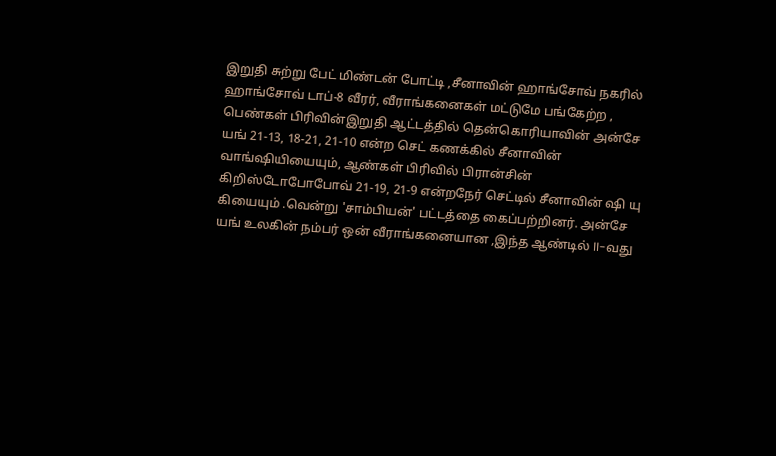இறுதி சுற்று பேட் மிண்டன் போட்டி ,சீனாவின் ஹாங்சோவ் நகரில் ஹாங்சோவ் டாப்-8 வீரர், வீராங்கனைகள் மட்டுமே பங்கேற்ற , பெண்கள் பிரிவின்இறுதி ஆட்டத்தில் தென்கொரியாவின் அன்சே யங் 21-13, 18-21, 21-10 என்ற செட் கணக்கில் சீனாவின் வாங்ஷியியையும், ஆண்கள் பிரிவில் பிரான்சின் கிறிஸ்டோபோபோவ் 21-19, 21-9 என்றநேர் செட்டில் சீனாவின் ஷி யு கியையும் .வென்று 'சாம்பியன்' பட்டத்தை கைப்பற்றினர். அன்சே யங் உலகின் நம்பர் ஒன் வீராங்கனையான ,இந்த ஆண்டில் II-வது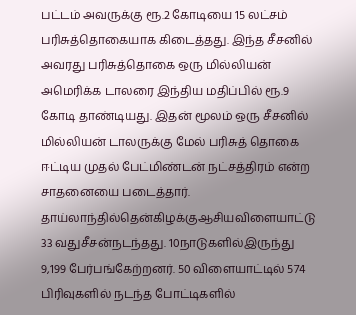பட்டம் அவருக்கு ரூ.2 கோடியை 15 லட்சம் பரிசுத்தொகையாக கிடைத்தது. இந்த சீசனில் அவரது பரிசுத்தொகை ஒரு மில்லியன் அமெரிக்க டாலரை இந்திய மதிப்பில் ரூ.9 கோடி தாண்டியது. இதன் மூலம் ஒரு சீசனில் மில்லியன் டாலருக்கு மேல் பரிசுத் தொகை ஈட்டிய முதல் பேட்மிண்டன் நட்சத்திரம் என்ற சாதனையை படைத்தார்.
தாய்லாந்தில்தென்கிழக்குஆசியவிளையாட்டு 33 வதுசீசன்நடந்தது. 10நாடுகளில்இருந்து 9,199 பேர்பங்கேற்றனர். 50 விளையாட்டில் 574 பிரிவுகளில் நடந்த போட்டிகளில்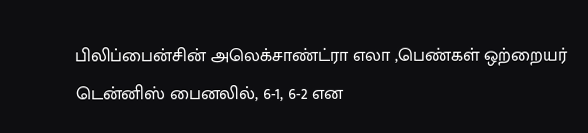பிலிப்பைன்சின் அலெக்சாண்ட்ரா எலா ,பெண்கள் ஒற்றையர் டென்னிஸ் பைனலில், 6-1, 6-2 என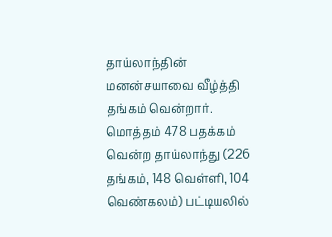தாய்லாந்தின் மனன்சயாவை வீழ்த்தி தங்கம் வென்றார். மொத்தம் 478 பதக்கம் வென்ற தாய்லாந்து (226 தங்கம், 148 வெள்ளி, 104 வெண்கலம்) பட்டியலில்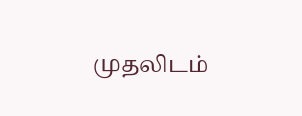முதலிடம்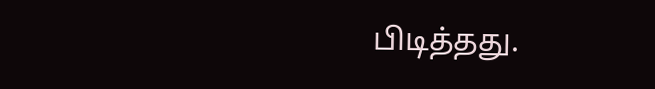பிடித்தது.